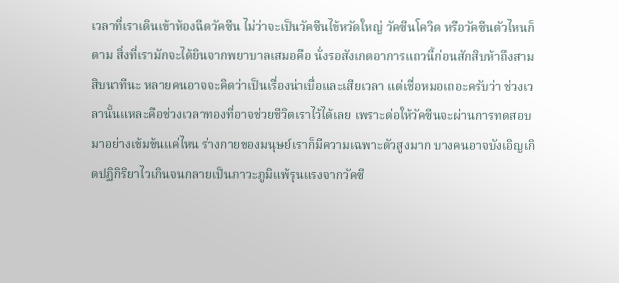เวลาที่เราเดินเข้าห้องฉีดวัคซีน ไม่ว่าจะเป็นวัคซีนไข้หวัดใหญ่ วัคซีนโควิด หรือวัคซีนตัวไหนก็ตาม สิ่งที่เรามักจะได้ยินจากพยาบาลเสมอคือ นั่งรอสังเกตอาการแถวนี้ก่อนสักสิบห้าถึงสามสิบนาทีนะ หลายคนอาจจะคิดว่าเป็นเรื่องน่าเบื่อและเสียเวลา แต่เชื่อหมอเถอะครับว่า ช่วงเวลานั้นแหละคือช่วงเวลาทองที่อาจช่วยชีวิตเราไว้ได้เลย เพราะต่อให้วัคซีนจะผ่านการทดสอบมาอย่างเข้มข้นแค่ไหน ร่างกายของมนุษย์เราก็มีความเฉพาะตัวสูงมาก บางคนอาจบังเอิญเกิดปฏิกิริยาไวเกินจนกลายเป็นภาวะภูมิแพ้รุนแรงจากวัคซี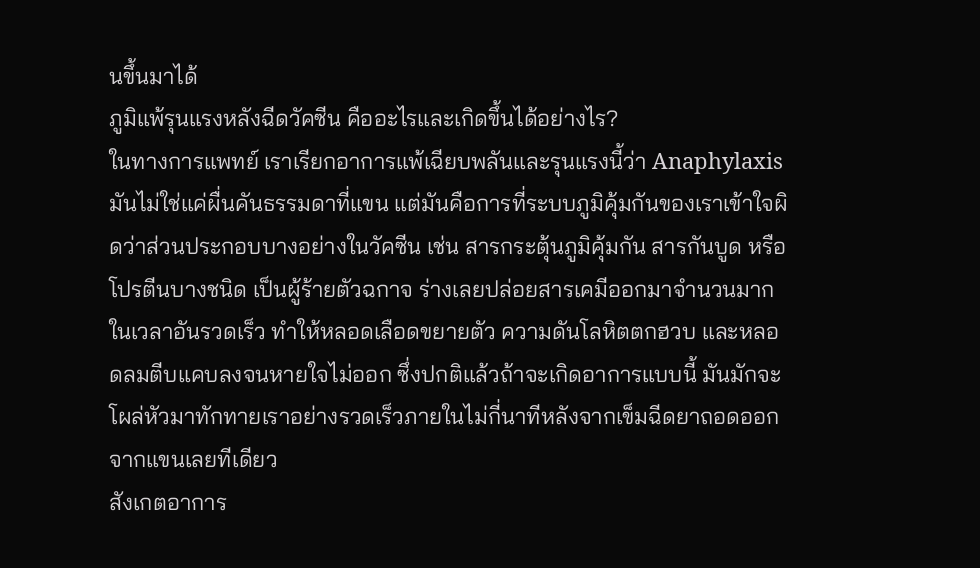นขึ้นมาได้
ภูมิแพ้รุนแรงหลังฉีดวัคซีน คืออะไรและเกิดขึ้นได้อย่างไร?
ในทางการแพทย์ เราเรียกอาการแพ้เฉียบพลันและรุนแรงนี้ว่า Anaphylaxis มันไม่ใช่แค่ผื่นคันธรรมดาที่แขน แต่มันคือการที่ระบบภูมิคุ้มกันของเราเข้าใจผิดว่าส่วนประกอบบางอย่างในวัคซีน เช่น สารกระตุ้นภูมิคุ้มกัน สารกันบูด หรือโปรตีนบางชนิด เป็นผู้ร้ายตัวฉกาจ ร่างเลยปล่อยสารเคมีออกมาจำนวนมากในเวลาอันรวดเร็ว ทำให้หลอดเลือดขยายตัว ความดันโลหิตตกฮวบ และหลอดลมตีบแคบลงจนหายใจไม่ออก ซึ่งปกติแล้วถ้าจะเกิดอาการแบบนี้ มันมักจะโผล่หัวมาทักทายเราอย่างรวดเร็วภายในไม่กี่นาทีหลังจากเข็มฉีดยาถอดออกจากแขนเลยทีเดียว
สังเกตอาการ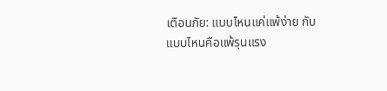เตือนภัย: แบบไหนแค่แพ้ง่าย กับแบบไหนคือแพ้รุนแรง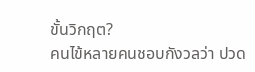ขั้นวิกฤต?
คนไข้หลายคนชอบกังวลว่า ปวด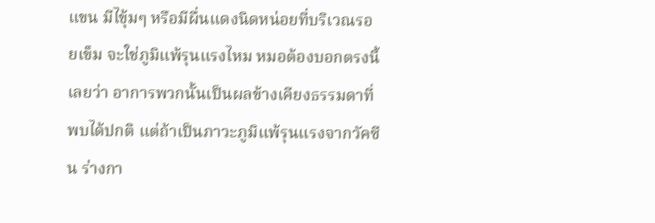แขน มีไขุ้มๆ หรือมีผื่นแดงนิดหน่อยที่บริเวณรอยเข็ม จะใช่ภูมิแพ้รุนแรงไหม หมอต้องบอกตรงนี้เลยว่า อาการพวกนั้นเป็นผลข้างเคียงธรรมดาที่พบได้ปกติ แต่ถ้าเป็นภาวะภูมิแพ้รุนแรงจากวัคซีน ร่างกา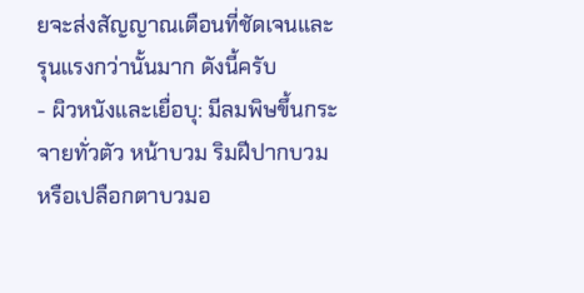ยจะส่งสัญญาณเตือนที่ชัดเจนและรุนแรงกว่านั้นมาก ดังนี้ครับ
- ผิวหนังและเยื่อบุ: มีลมพิษขึ้นกระจายทั่วตัว หน้าบวม ริมฝีปากบวม หรือเปลือกตาบวมอ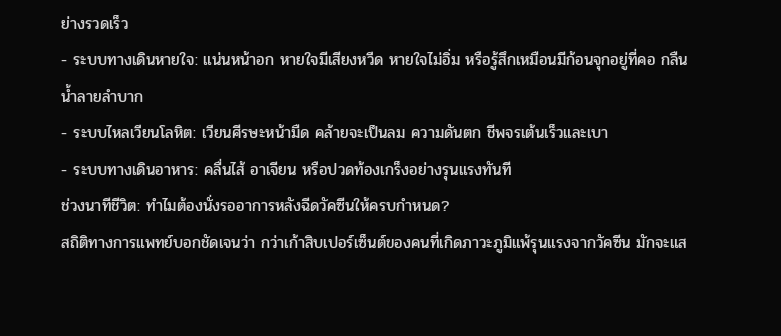ย่างรวดเร็ว
- ระบบทางเดินหายใจ: แน่นหน้าอก หายใจมีเสียงหวีด หายใจไม่อิ่ม หรือรู้สึกเหมือนมีก้อนจุกอยู่ที่คอ กลืนน้ำลายลำบาก
- ระบบไหลเวียนโลหิต: เวียนศีรษะหน้ามืด คล้ายจะเป็นลม ความดันตก ชีพจรเต้นเร็วและเบา
- ระบบทางเดินอาหาร: คลื่นไส้ อาเจียน หรือปวดท้องเกร็งอย่างรุนแรงทันที
ช่วงนาทีชีวิต: ทำไมต้องนั่งรออาการหลังฉีดวัคซีนให้ครบกำหนด?
สถิติทางการแพทย์บอกชัดเจนว่า กว่าเก้าสิบเปอร์เซ็นต์ของคนที่เกิดภาวะภูมิแพ้รุนแรงจากวัคซีน มักจะแส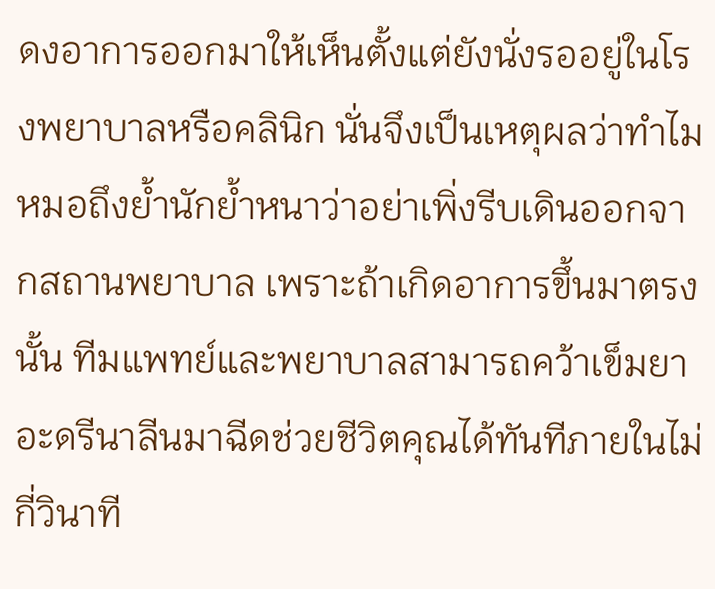ดงอาการออกมาให้เห็นตั้งแต่ยังนั่งรออยู่ในโรงพยาบาลหรือคลินิก นั่นจึงเป็นเหตุผลว่าทำไมหมอถึงย้ำนักย้ำหนาว่าอย่าเพิ่งรีบเดินออกจากสถานพยาบาล เพราะถ้าเกิดอาการขึ้นมาตรงนั้น ทีมแพทย์และพยาบาลสามารถคว้าเข็มยาอะดรีนาลีนมาฉีดช่วยชีวิตคุณได้ทันทีภายในไม่กี่วินาที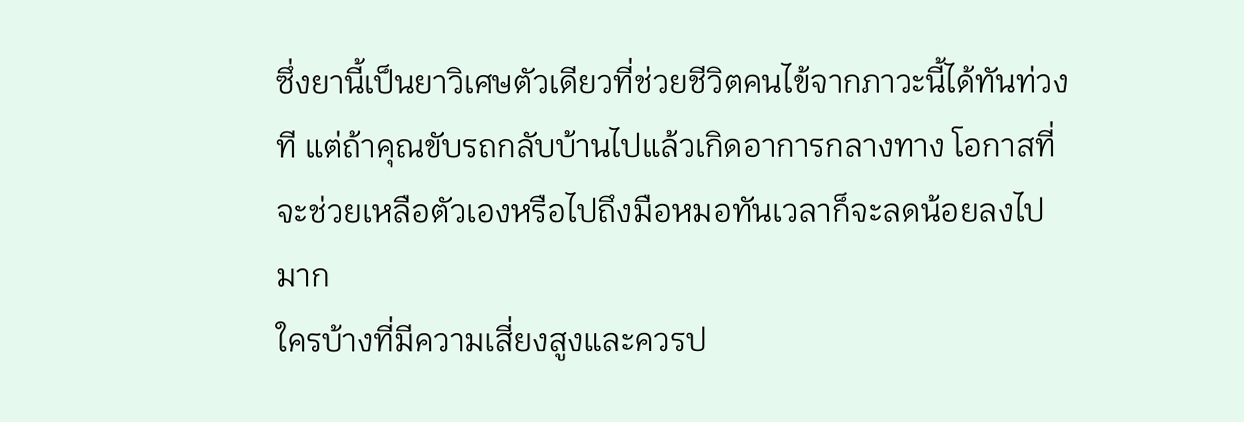ซึ่งยานี้เป็นยาวิเศษตัวเดียวที่ช่วยชีวิตคนไข้จากภาวะนี้ได้ทันท่วงที แต่ถ้าคุณขับรถกลับบ้านไปแล้วเกิดอาการกลางทาง โอกาสที่จะช่วยเหลือตัวเองหรือไปถึงมือหมอทันเวลาก็จะลดน้อยลงไปมาก
ใครบ้างที่มีความเสี่ยงสูงและควรป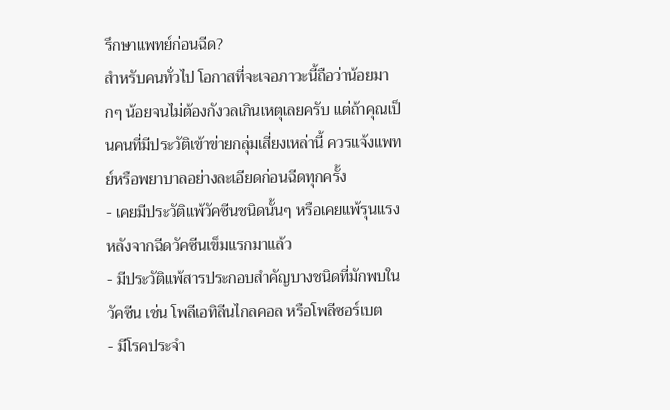รึกษาแพทย์ก่อนฉีด?
สำหรับคนทั่วไป โอกาสที่จะเจอภาวะนี้ถือว่าน้อยมากๆ น้อยจนไม่ต้องกังวลเกินเหตุเลยครับ แต่ถ้าคุณเป็นคนที่มีประวัติเข้าข่ายกลุ่มเสี่ยงเหล่านี้ ควรแจ้งแพทย์หรือพยาบาลอย่างละเอียดก่อนฉีดทุกครั้ง
- เคยมีประวัติแพ้วัคซีนชนิดนั้นๆ หรือเคยแพ้รุนแรงหลังจากฉีดวัคซีนเข็มแรกมาแล้ว
- มีประวัติแพ้สารประกอบสำคัญบางชนิดที่มักพบในวัคซีน เช่น โพลีเอทิลีนไกลคอล หรือโพลีซอร์เบต
- มีโรคประจำ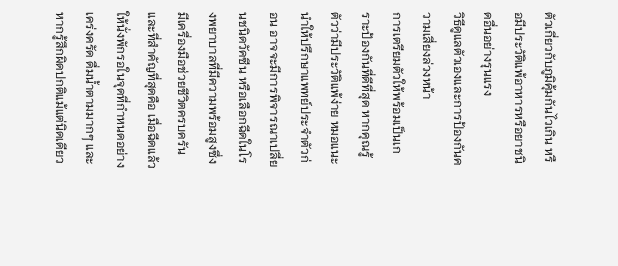ตัวเกี่ยวกับภูมิคุ้มกันไวเกิน หรือมีประวัติแพ้อาหารหรือยาชนิดอื่นอย่างรุนแรง
วิธีดูแลตัวเองและการป้องกันความเสี่ยงล่วงหน้า
การเตรียมตัวให้พร้อมเป็นเกราะป้องกันที่ดีที่สุด หากคุณรู้ตัวว่ามีประวัติแพ้ง่าย หมอแนะนำให้ปรึกษาแพทย์ประจำตัวก่อน อาจจะมีการพิจารณาเปลี่ยนชนิดวัคซีน หรือเลือกฉีดในโรงพยาบาลที่มีความพร้อมสูงซึ่งมีเครื่องมือช่วยชีวิตครบครัน และที่สำคัญที่สุดคือ เมื่อฉีดแล้วให้นั่งพักรอในจุดที่กำหนดอย่างเคร่งครัด ดื่มน้ำตามมากๆ และหากรู้สึกผิดปกติแม้แต่นิดเดียว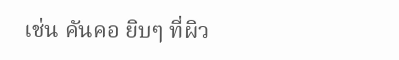เช่น คันคอ ยิบๆ ที่ผิว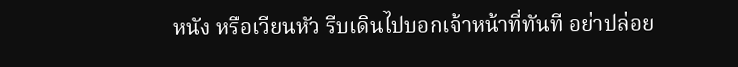หนัง หรือเวียนหัว รีบเดินไปบอกเจ้าหน้าที่ทันที อย่าปล่อย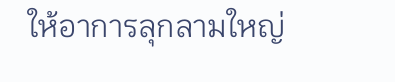ให้อาการลุกลามใหญ่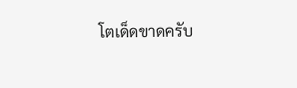โตเด็ดขาดครับ